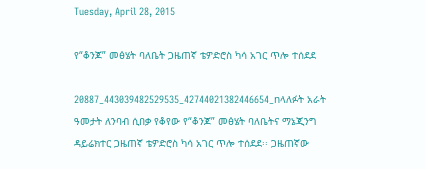Tuesday, April 28, 2015

የ“ቆንጆ” መፅሄት ባለቤት ጋዜጠኛ ቴዎድሮስ ካሳ አገር ጥሎ ተሰደደ

20887_443039482529535_42744021382446654_nላለፉት አራት ዓመታት ለንባብ ሲበቃ የቆየው የ“ቆንጆ” መፅሄት ባለቤትና ማኔጂንግ ዳይሬክተር ጋዜጠኛ ቴዎድሮስ ካሳ አገር ጥሎ ተሰደደ፡፡ ጋዜጠኛው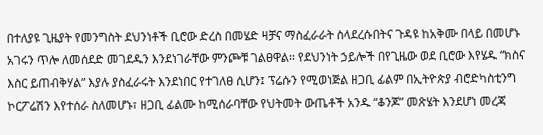በተለያዩ ጊዜያት የመንግስት ደህንነቶች ቢሮው ድረስ በመሄድ ዛቻና ማስፈራራት ስላደረሱበትና ጉዳዩ ከአቅሙ በላይ በመሆኑ አገሩን ጥሎ ለመሰደድ መገደዱን እንደነገራቸው ምንጮቹ ገልፀዋል፡፡ የደህንነት ኃይሎች በየጊዜው ወደ ቢሮው እየሄዱ “ክስና እስር ይጠብቅሃል” እያሉ ያስፈራሩት እንደነበር የተገለፀ ሲሆን፤ ፕሬሱን የሚወነጅል ዘጋቢ ፊልም በኢትዮጵያ ብሮድካስቲንግ ኮርፖሬሽን እየተሰራ ስለመሆኑ፣ ዘጋቢ ፊልሙ ከሚሰራባቸው የህትመት ውጤቶች አንዱ “ቆንጆ” መጽሄት እንደሆነ መረጃ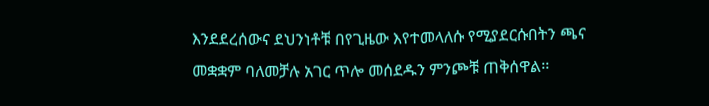እንደደረሰውና ደህንነቶቹ በየጊዜው እየተመላለሱ የሚያደርሱበትን ጫና መቋቋም ባለመቻሉ አገር ጥሎ መሰደዱን ምንጮቹ ጠቅሰዋል፡፡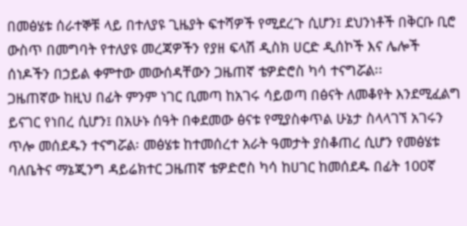በመፅሄቱ ሰራተኞቹ ላይ በተለያዩ ጊዜያት ፍተሻዎች የሚደረጉ ሲሆን፤ ደህንነቶች በቅርቡ ቢሮ ውስጥ በመግባት የተለያዩ መረጃዎችን የያዘ ፍላሽ ዲስክ ሀርድ ዲሰኮች እና ሌሎች ሰነዶችን በኃይል ቀምተው መውሰዳቸውን ጋዜጠኛ ቴዎድሮስ ካሳ ተናግሯል፡፡
ጋዜጠኛው ከዚህ በፊት ምንም ነገር ቢመጣ ከአገሩ ሳይወጣ በፅናት ለመቆየት እንደሚፈልግ ይናገር የነበረ ሲሆን፤ በአሁኑ ሰዓት በቀደመው ፅናቱ የሚያስቀጥል ሁኔታ ስላላገኘ አገሩን ጥሎ መሰደዱን ተናግሯል፡ መፅሄቱ ከተመሰረተ አራት ዓመታት ያስቆጠረ ሲሆን የመፅሄቱ ባለቤትና ማኔጂንግ ዳይሬክተር ጋዜጠኛ ቴዎድሮስ ካሳ ከሀገር ከመሰደዱ በፊት 100ኛ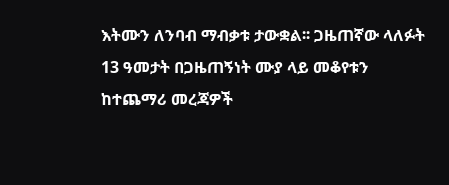እትሙን ለንባብ ማብቃቱ ታውቋል፡፡ ጋዜጠኛው ላለፉት 13 ዓመታት በጋዜጠኝነት ሙያ ላይ መቆየቱን ከተጨማሪ መረጃዎች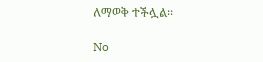ለማወቅ ተችሏል፡፡

No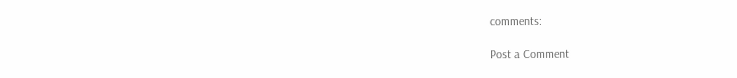comments:

Post a Comment